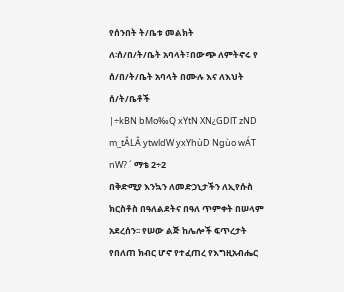የሰንበት ት/ቤቱ መልክት
ለ፡ሰ/በ/ት/ቤት አባላት፣በውጭ ለምትኖሩ የ ሰ/በ/ት/ቤት አባላት በሙሉ እና ለእህት ሰ/ት/ቤቶች
|÷kBN bMo‰Q xYtN XN¿GDlT zND m_tÂLÂ ytwldW yxYhùD Ngùo wÁT nW? ´ ማቴ 2÷2
በቅድሚያ እንኳን ለመድኃኒታችን ለኢየሱስ ክርስቶስ በዓለልደትና በዓለ ጥምቀት በሠላም አደረሰን፡፡ የሠው ልጅ ከሌሎች ፍጥረታት የበለጠ ክብር ሆኖ የተፈጠረ የእግዚአብሔር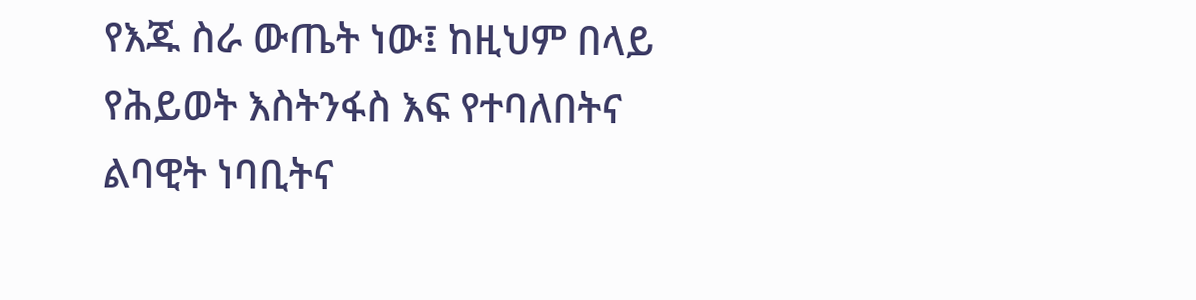የእጁ ስራ ውጤት ነው፤ ከዚህም በላይ የሕይወት እስትንፋስ እፍ የተባለበትና ልባዊት ነባቢትና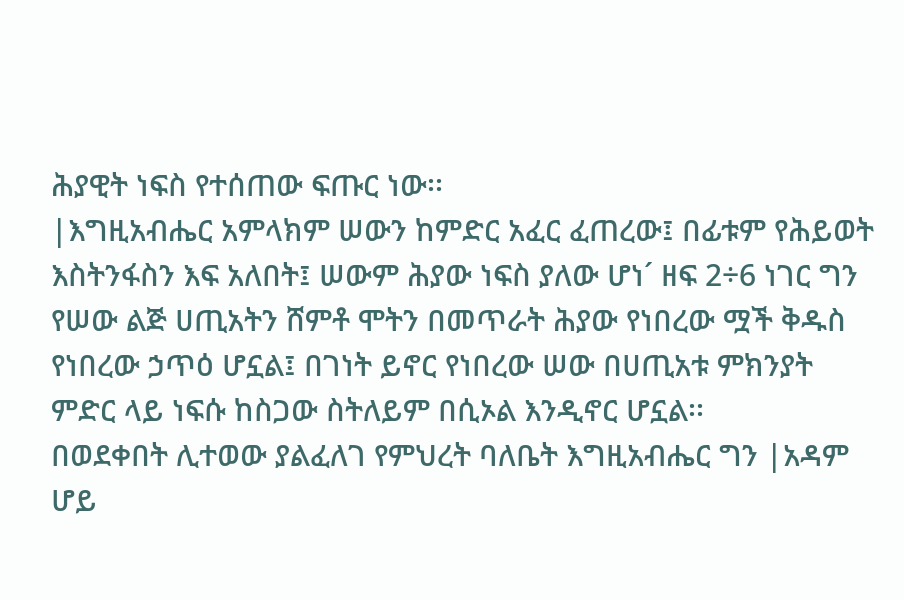ሕያዊት ነፍስ የተሰጠው ፍጡር ነው፡፡
|እግዚአብሔር አምላክም ሠውን ከምድር አፈር ፈጠረው፤ በፊቱም የሕይወት እስትንፋስን እፍ አለበት፤ ሠውም ሕያው ነፍስ ያለው ሆነ´ ዘፍ 2÷6 ነገር ግን የሠው ልጅ ሀጢአትን ሸምቶ ሞትን በመጥራት ሕያው የነበረው ሟች ቅዱስ የነበረው ኃጥዕ ሆኗል፤ በገነት ይኖር የነበረው ሠው በሀጢአቱ ምክንያት ምድር ላይ ነፍሱ ከስጋው ስትለይም በሲኦል እንዲኖር ሆኗል፡፡
በወደቀበት ሊተወው ያልፈለገ የምህረት ባለቤት እግዚአብሔር ግን |አዳም ሆይ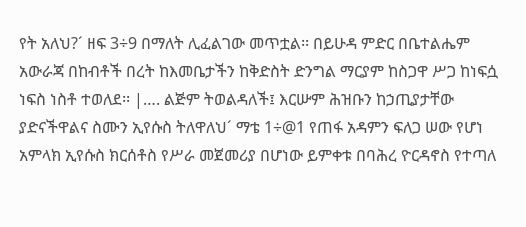የት አለህ?´ ዘፍ 3÷9 በማለት ሊፈልገው መጥቷል፡፡ በይሁዳ ምድር በቤተልሔም አውራጃ በከብቶች በረት ከእመቤታችን ከቅድስት ድንግል ማርያም ከስጋዋ ሥጋ ከነፍሷ ነፍስ ነስቶ ተወለደ፡፡ |…. ልጅም ትወልዳለች፤ እርሡም ሕዝቡን ከኃጢያታቸው ያድናችዋልና ስሙን ኢየሱስ ትለዋለህ´ ማቴ 1÷@1 የጠፋ አዳምን ፍለጋ ሠው የሆነ አምላክ ኢየሱስ ክርሰቶስ የሥራ መጀመሪያ በሆነው ይምቀቱ በባሕረ ዮርዳኖስ የተጣለ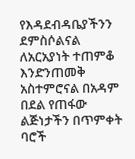የእዳደብዳቤያችንን ደምስሶልናል ለአርአያነት ተጠምቆ እንድንጠመቅ አስተምሮናል በአዳም በደል የጠፋው ልጅነታችን በጥምቀት ባሮች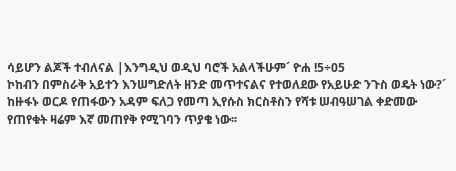ሳይሆን ልጆች ተብለናል |እንግዲህ ወዲህ ባሮች አልላችሁም´ ዮሐ !5÷05
ኮከብን በምስራቅ አይተን እንሠግድለት ዘንድ መጥተናልና የተወለደው የአይሁድ ንጉስ ወዴት ነው?´ ከዙፋኑ ወርዶ የጠፋውን አዳም ፍለጋ የመጣ ኢየሱስ ክርስቶስን የሻቱ ሠብዓሠገል ቀድመው የጠየቁት ዛሬም እኛ መጠየቅ የሚገባን ጥያቄ ነው፡፡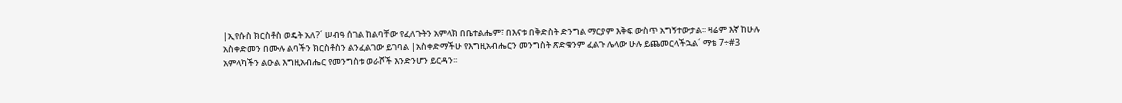|ኢየሱስ ክርስቶስ ወዴት አለ?´ ሠብዓ ሰገል ከልባቸው የፈለጉትን አምላክ በቤተልሔም፣ በእናቱ በቅድስት ድንግል ማርያም እቅፍ ውስጥ አግኝተውታል፡፡ ዛሬም እኛ ከሁሉ አስቀድመን በሙሉ ልባችን ክርስቶስን ልንፈልገው ይገባል |አስቀድማችሁ የእግዚአብሔርን መንግስት ጽድቁንም ፈልጉ ሌላው ሁሉ ይጨመርላችኋል´ ማቴ 7÷#3
አምላካችን ልዑል እግዚአብሔር የመንግስቱ ወራሾች እንድንሆን ይርዳን፡፡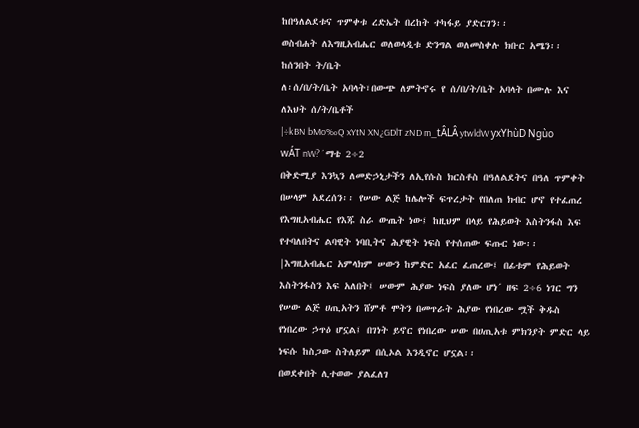ከበዓለልደቱና ጥምቀቱ ረድኤት በረከት ተካፋይ ያድርገን፡፡
ወስብሐት ለእግዚአብሔር ወለወላዲቱ ድንግል ወለመስቀሉ ክቡር አሜን፡፡
ከሰንበት ት/ቤት
ለ፡ሰ/በ/ት/ቤት አባላት፣በውጭ ለምትኖሩ የ ሰ/በ/ት/ቤት አባላት በሙሉ እና ለእህት ሰ/ት/ቤቶች
|÷kBN bMo‰Q xYtN XN¿GDlT zND m_tÂLÂ ytwldW yxYhùD Ngùo wÁT nW? ´ ማቴ 2÷2
በቅድሚያ እንኳን ለመድኃኒታችን ለኢየሱስ ክርስቶስ በዓለልደትና በዓለ ጥምቀት በሠላም አደረሰን፡፡ የሠው ልጅ ከሌሎች ፍጥረታት የበለጠ ክብር ሆኖ የተፈጠረ የእግዚአብሔር የእጁ ስራ ውጤት ነው፤ ከዚህም በላይ የሕይወት እስትንፋስ እፍ የተባለበትና ልባዊት ነባቢትና ሕያዊት ነፍስ የተሰጠው ፍጡር ነው፡፡
|እግዚአብሔር አምላክም ሠውን ከምድር አፈር ፈጠረው፤ በፊቱም የሕይወት እስትንፋስን እፍ አለበት፤ ሠውም ሕያው ነፍስ ያለው ሆነ´ ዘፍ 2÷6 ነገር ግን የሠው ልጅ ሀጢአትን ሸምቶ ሞትን በመጥራት ሕያው የነበረው ሟች ቅዱስ የነበረው ኃጥዕ ሆኗል፤ በገነት ይኖር የነበረው ሠው በሀጢአቱ ምክንያት ምድር ላይ ነፍሱ ከስጋው ስትለይም በሲኦል እንዲኖር ሆኗል፡፡
በወደቀበት ሊተወው ያልፈለገ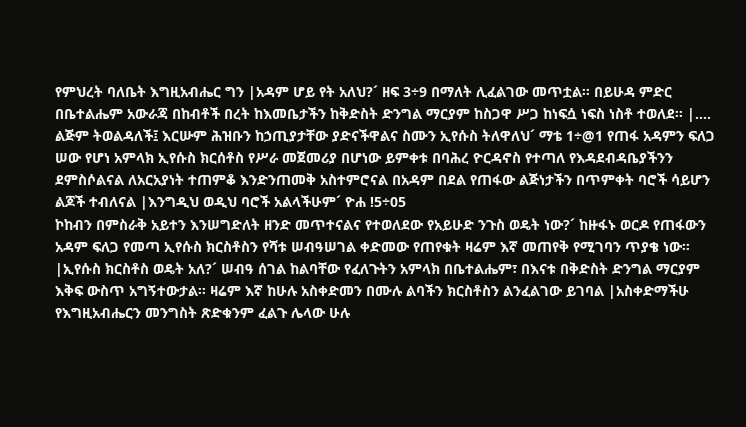የምህረት ባለቤት እግዚአብሔር ግን |አዳም ሆይ የት አለህ?´ ዘፍ 3÷9 በማለት ሊፈልገው መጥቷል፡፡ በይሁዳ ምድር በቤተልሔም አውራጃ በከብቶች በረት ከእመቤታችን ከቅድስት ድንግል ማርያም ከስጋዋ ሥጋ ከነፍሷ ነፍስ ነስቶ ተወለደ፡፡ |…. ልጅም ትወልዳለች፤ እርሡም ሕዝቡን ከኃጢያታቸው ያድናችዋልና ስሙን ኢየሱስ ትለዋለህ´ ማቴ 1÷@1 የጠፋ አዳምን ፍለጋ ሠው የሆነ አምላክ ኢየሱስ ክርሰቶስ የሥራ መጀመሪያ በሆነው ይምቀቱ በባሕረ ዮርዳኖስ የተጣለ የእዳደብዳቤያችንን ደምስሶልናል ለአርአያነት ተጠምቆ እንድንጠመቅ አስተምሮናል በአዳም በደል የጠፋው ልጅነታችን በጥምቀት ባሮች ሳይሆን ልጆች ተብለናል |እንግዲህ ወዲህ ባሮች አልላችሁም´ ዮሐ !5÷05
ኮከብን በምስራቅ አይተን እንሠግድለት ዘንድ መጥተናልና የተወለደው የአይሁድ ንጉስ ወዴት ነው?´ ከዙፋኑ ወርዶ የጠፋውን አዳም ፍለጋ የመጣ ኢየሱስ ክርስቶስን የሻቱ ሠብዓሠገል ቀድመው የጠየቁት ዛሬም እኛ መጠየቅ የሚገባን ጥያቄ ነው፡፡ |ኢየሱስ ክርስቶስ ወዴት አለ?´ ሠብዓ ሰገል ከልባቸው የፈለጉትን አምላክ በቤተልሔም፣ በእናቱ በቅድስት ድንግል ማርያም እቅፍ ውስጥ አግኝተውታል፡፡ ዛሬም እኛ ከሁሉ አስቀድመን በሙሉ ልባችን ክርስቶስን ልንፈልገው ይገባል |አስቀድማችሁ የእግዚአብሔርን መንግስት ጽድቁንም ፈልጉ ሌላው ሁሉ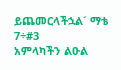ይጨመርላችኋል´ ማቴ 7÷#3
አምላካችን ልዑል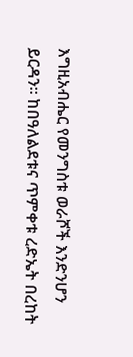እግዚአብሔር የመንግስቱ ወራሾች እንድንሆን ይርዳን፡፡ ከበዓለልደቱና ጥምቀቱ ረድኤት በረከት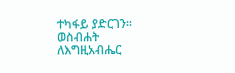ተካፋይ ያድርገን፡፡
ወስብሐት ለእግዚአብሔር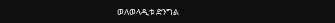ወለወላዲቱ ድንግል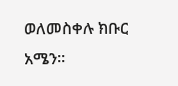ወለመስቀሉ ክቡር አሜን፡፡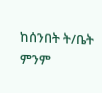ከሰንበት ት/ቤት
ምንም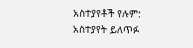አስተያየቶች የሉም:
አስተያየት ይለጥፉ